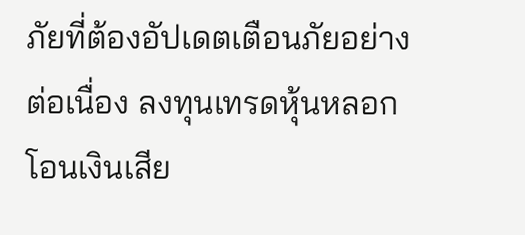ภัยที่ต้องอัปเดตเตือนภัยอย่างต่อเนื่อง ลงทุนเทรดหุ้นหลอกโอนเงินเสีย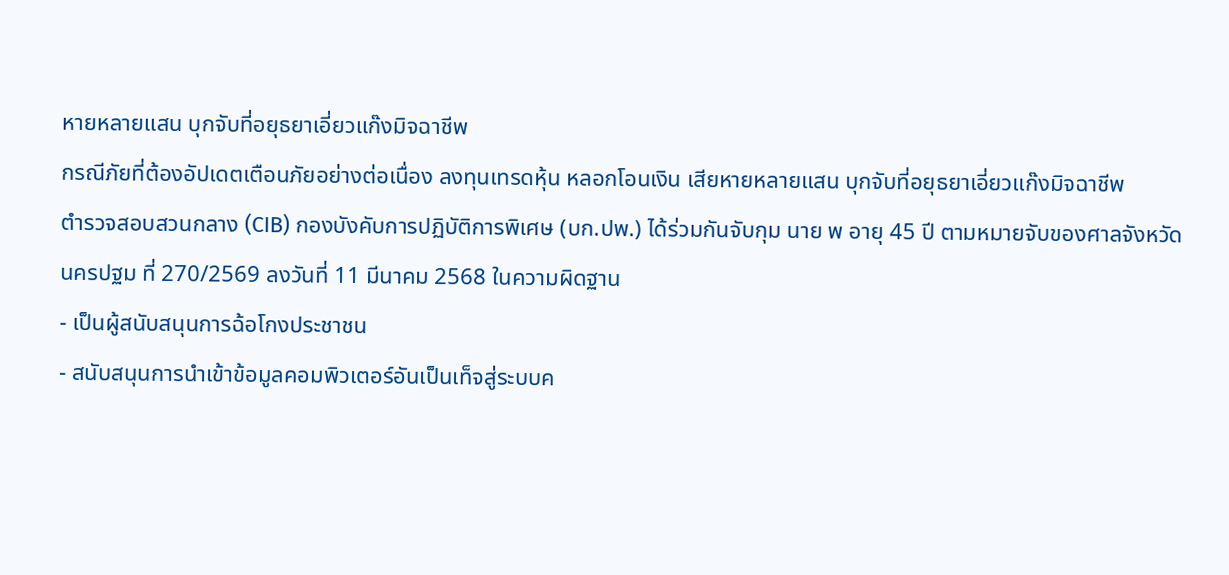หายหลายแสน บุกจับที่อยุธยาเอี่ยวแก๊งมิจฉาชีพ
กรณีภัยที่ต้องอัปเดตเตือนภัยอย่างต่อเนื่อง ลงทุนเทรดหุ้น หลอกโอนเงิน เสียหายหลายแสน บุกจับที่อยุธยาเอี่ยวแก๊งมิจฉาชีพ
ตำรวจสอบสวนกลาง (CIB) กองบังคับการปฏิบัติการพิเศษ (บก.ปพ.) ได้ร่วมกันจับกุม นาย พ อายุ 45 ปี ตามหมายจับของศาลจังหวัดนครปฐม ที่ 270/2569 ลงวันที่ 11 มีนาคม 2568 ในความผิดฐาน
- เป็นผู้สนับสนุนการฉ้อโกงประชาชน
- สนับสนุนการนำเข้าข้อมูลคอมพิวเตอร์อันเป็นเท็จสู่ระบบค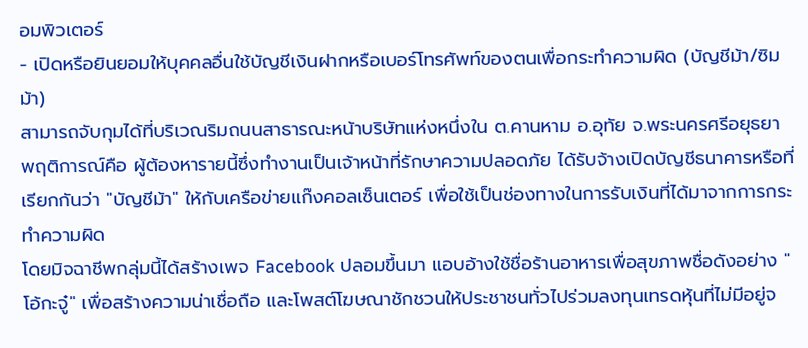อมพิวเตอร์
- เปิดหรือยินยอมให้บุคคลอื่นใช้บัญชีเงินฝากหรือเบอร์โทรศัพท์ของตนเพื่อกระทำความผิด (บัญชีม้า/ซิมม้า)
สามารถจับกุมได้ที่บริเวณริมถนนสาธารณะหน้าบริษัทแห่งหนึ่งใน ต.คานหาม อ.อุทัย จ.พระนครศรีอยุธยา
พฤติการณ์คือ ผู้ต้องหารายนี้ซึ่งทำงานเป็นเจ้าหน้าที่รักษาความปลอดภัย ได้รับจ้างเปิดบัญชีธนาคารหรือที่เรียกกันว่า "บัญชีม้า" ให้กับเครือข่ายแก๊งคอลเซ็นเตอร์ เพื่อใช้เป็นช่องทางในการรับเงินที่ได้มาจากการกระทำความผิด
โดยมิจฉาชีพกลุ่มนี้ได้สร้างเพจ Facebook ปลอมขึ้นมา แอบอ้างใช้ชื่อร้านอาหารเพื่อสุขภาพชื่อดังอย่าง "โอ้กะจู๋" เพื่อสร้างความน่าเชื่อถือ และโพสต์โฆษณาชักชวนให้ประชาชนทั่วไปร่วมลงทุนเทรดหุ้นที่ไม่มีอยู่จ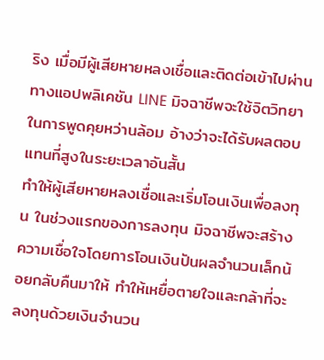ริง เมื่อมีผู้เสียหายหลงเชื่อและติดต่อเข้าไปผ่านทางแอปพลิเคชัน LINE มิจฉาชีพจะใช้จิตวิทยาในการพูดคุยหว่านล้อม อ้างว่าจะได้รับผลตอบแทนที่สูงในระยะเวลาอันสั้น
ทำให้ผู้เสียหายหลงเชื่อและเริ่มโอนเงินเพื่อลงทุน ในช่วงแรกของการลงทุน มิจฉาชีพจะสร้างความเชื่อใจโดยการโอนเงินปันผลจำนวนเล็กน้อยกลับคืนมาให้ ทำให้เหยื่อตายใจและกล้าที่จะลงทุนด้วยเงินจำนวน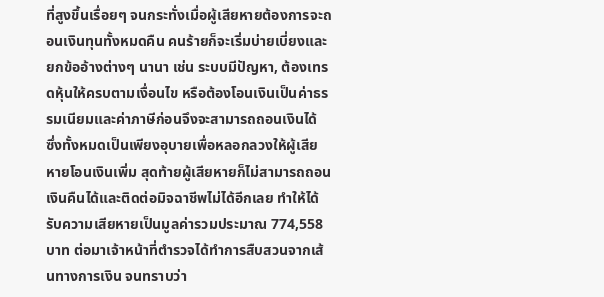ที่สูงขึ้นเรื่อยๆ จนกระทั่งเมื่อผู้เสียหายต้องการจะถอนเงินทุนทั้งหมดคืน คนร้ายก็จะเริ่มบ่ายเบี่ยงและยกข้ออ้างต่างๆ นานา เช่น ระบบมีปัญหา, ต้องเทรดหุ้นให้ครบตามเงื่อนไข หรือต้องโอนเงินเป็นค่าธรรมเนียมและค่าภาษีก่อนจึงจะสามารถถอนเงินได้
ซึ่งทั้งหมดเป็นเพียงอุบายเพื่อหลอกลวงให้ผู้เสียหายโอนเงินเพิ่ม สุดท้ายผู้เสียหายก็ไม่สามารถถอนเงินคืนได้และติดต่อมิจฉาชีพไม่ได้อีกเลย ทำให้ได้รับความเสียหายเป็นมูลค่ารวมประมาณ 774,558 บาท ต่อมาเจ้าหน้าที่ตำรวจได้ทำการสืบสวนจากเส้นทางการเงิน จนทราบว่า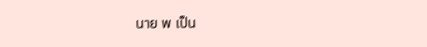นาย พ เป็น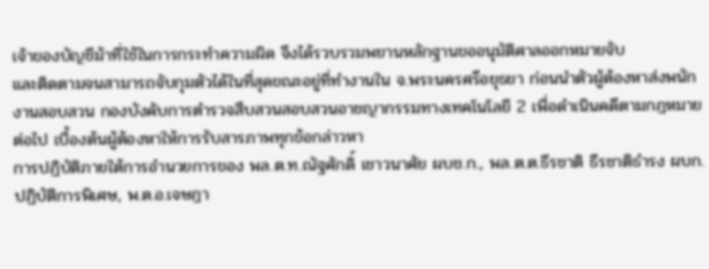เจ้าของบัญชีม้าที่ใช้ในการกระทำความผิด จึงได้รวบรวมพยานหลักฐานขออนุมัติศาลออกหมายจับ
และติดตามจนสามารถจับกุมตัวได้ในที่สุดขณะอยู่ที่ทำงานใน จ.พระนครศรีอยุธยา ก่อนนำตัวผู้ต้องหาส่งพนักงานสอบสวน กองบังคับการตำรวจสืบสวนสอบสวนอาชญากรรมทางเทคโนโลยี 2 เพื่อดำเนินคดีตามกฎหมายต่อไป เบื้องต้นผู้ต้องหาให้การรับสารภาพทุกข้อกล่าวหา
การปฏิบัติภายใต้การอำนวยการของ พล.ต.ท.ณัฐศักดิ์ เชาวนาศัย ผบช.ก., พล.ต.ต.ธีรชาติ ธีรชาติธำรง ผบก.ปฏิบัติการพิเศษ, พ.ต.อ.เจษฎา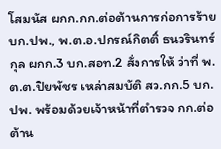โสมนัส ผกก.กก.ต่อต้านการก่อการร้าย บก.ปพ., พ.ต.อ.ปกรณ์กิตติ์ ธนวรินทร์กุล ผกก.3 บก.สอท.2 สั่งการให้ ว่าที่ พ.ต.ต.ปิยพัชร เหล่าสมบัติ สว.กก.5 บก.ปพ. พร้อมด้วยเจ้าหน้าที่ตำรวจ กก.ต่อต้าน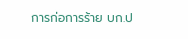การก่อการร้าย บก.ป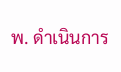พ. ดำเนินการ